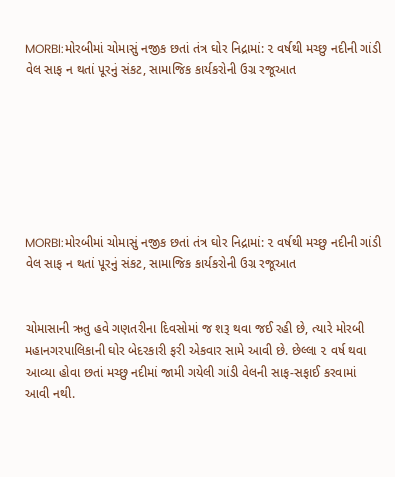MORBI:મોરબીમાં ચોમાસું નજીક છતાં તંત્ર ઘોર નિદ્રામાં: ૨ વર્ષથી મચ્છુ નદીની ગાંડી વેલ સાફ ન થતાં પૂરનું સંકટ, સામાજિક કાર્યકરોની ઉગ્ર રજૂઆત







MORBI:મોરબીમાં ચોમાસું નજીક છતાં તંત્ર ઘોર નિદ્રામાં: ૨ વર્ષથી મચ્છુ નદીની ગાંડી વેલ સાફ ન થતાં પૂરનું સંકટ, સામાજિક કાર્યકરોની ઉગ્ર રજૂઆત


ચોમાસાની ઋતુ હવે ગણતરીના દિવસોમાં જ શરૂ થવા જઈ રહી છે, ત્યારે મોરબી મહાનગરપાલિકાની ઘોર બેદરકારી ફરી એકવાર સામે આવી છે. છેલ્લા ૨ વર્ષ થવા આવ્યા હોવા છતાં મચ્છુ નદીમાં જામી ગયેલી ગાંડી વેલની સાફ-સફાઈ કરવામાં આવી નથી.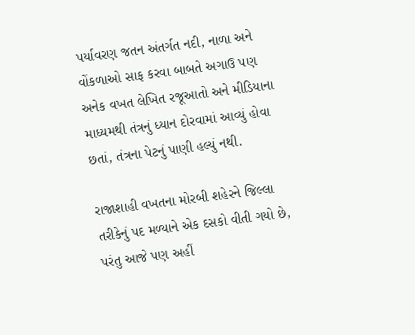પર્યાવરણ જતન અંતર્ગત નદી, નાળા અને વોંકળાઓ સાફ કરવા બાબતે અગાઉ પણ અનેક વખત લેખિત રજૂઆતો અને મીડિયાના માધ્યમથી તંત્રનું ધ્યાન દોરવામાં આવ્યું હોવા છતાં, તંત્રના પેટનું પાણી હલ્યું નથી.

રાજાશાહી વખતના મોરબી શહેરને જિલ્લા તરીકેનું પદ મળ્યાને એક દસકો વીતી ગયો છે, પરંતુ આજે પણ અહીં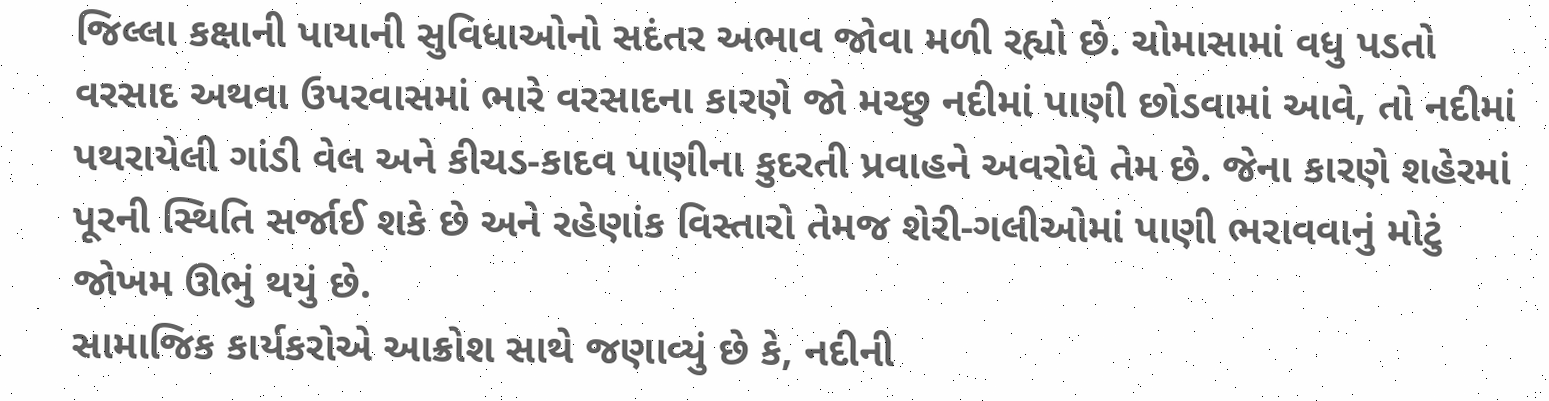જિલ્લા કક્ષાની પાયાની સુવિધાઓનો સદંતર અભાવ જોવા મળી રહ્યો છે. ચોમાસામાં વધુ પડતો વરસાદ અથવા ઉપરવાસમાં ભારે વરસાદના કારણે જો મચ્છુ નદીમાં પાણી છોડવામાં આવે, તો નદીમાં પથરાયેલી ગાંડી વેલ અને કીચડ-કાદવ પાણીના કુદરતી પ્રવાહને અવરોધે તેમ છે. જેના કારણે શહેરમાં પૂરની સ્થિતિ સર્જાઈ શકે છે અને રહેણાંક વિસ્તારો તેમજ શેરી-ગલીઓમાં પાણી ભરાવવાનું મોટું જોખમ ઊભું થયું છે.
સામાજિક કાર્યકરોએ આક્રોશ સાથે જણાવ્યું છે કે, નદીની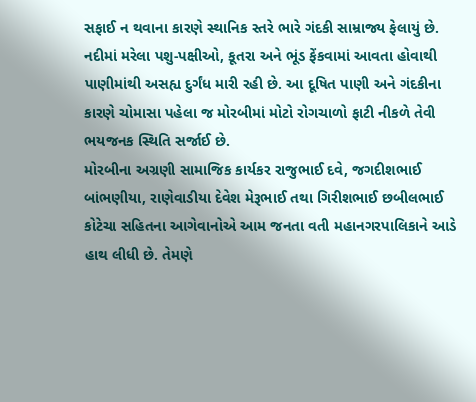સફાઈ ન થવાના કારણે સ્થાનિક સ્તરે ભારે ગંદકી સામ્રાજ્ય ફેલાયું છે. નદીમાં મરેલા પશુ-પક્ષીઓ, કૂતરા અને ભૂંડ ફેંકવામાં આવતા હોવાથી પાણીમાંથી અસહ્ય દુર્ગંધ મારી રહી છે. આ દૂષિત પાણી અને ગંદકીના કારણે ચોમાસા પહેલા જ મોરબીમાં મોટો રોગચાળો ફાટી નીકળે તેવી ભયજનક સ્થિતિ સર્જાઈ છે.
મોરબીના અગ્રણી સામાજિક કાર્યકર રાજુભાઈ દવે, જગદીશભાઈ બાંભણીયા, રાણેવાડીયા દેવેશ મેરૂભાઈ તથા ગિરીશભાઈ છબીલભાઈ કોટેચા સહિતના આગેવાનોએ આમ જનતા વતી મહાનગરપાલિકાને આડે હાથ લીધી છે. તેમણે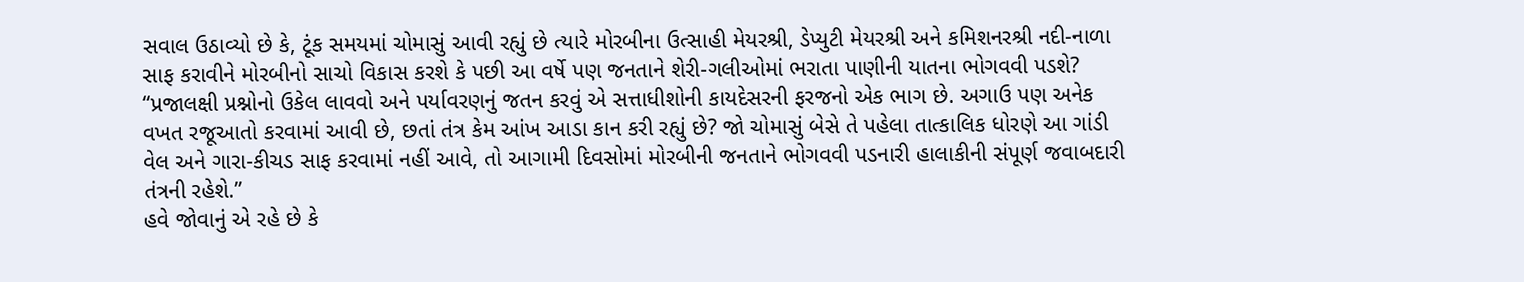સવાલ ઉઠાવ્યો છે કે, ટૂંક સમયમાં ચોમાસું આવી રહ્યું છે ત્યારે મોરબીના ઉત્સાહી મેયરશ્રી, ડેપ્યુટી મેયરશ્રી અને કમિશનરશ્રી નદી-નાળા સાફ કરાવીને મોરબીનો સાચો વિકાસ કરશે કે પછી આ વર્ષે પણ જનતાને શેરી-ગલીઓમાં ભરાતા પાણીની યાતના ભોગવવી પડશે?
“પ્રજાલક્ષી પ્રશ્નોનો ઉકેલ લાવવો અને પર્યાવરણનું જતન કરવું એ સત્તાધીશોની કાયદેસરની ફરજનો એક ભાગ છે. અગાઉ પણ અનેક વખત રજૂઆતો કરવામાં આવી છે, છતાં તંત્ર કેમ આંખ આડા કાન કરી રહ્યું છે? જો ચોમાસું બેસે તે પહેલા તાત્કાલિક ધોરણે આ ગાંડી વેલ અને ગારા-કીચડ સાફ કરવામાં નહીં આવે, તો આગામી દિવસોમાં મોરબીની જનતાને ભોગવવી પડનારી હાલાકીની સંપૂર્ણ જવાબદારી તંત્રની રહેશે.”
હવે જોવાનું એ રહે છે કે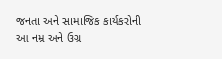જનતા અને સામાજિક કાર્યકરોની આ નમ્ર અને ઉગ્ર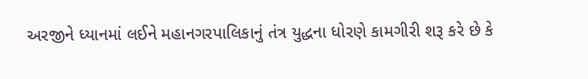અરજીને ધ્યાનમાં લઈને મહાનગરપાલિકાનું તંત્ર યુદ્ધના ધોરણે કામગીરી શરૂ કરે છે કે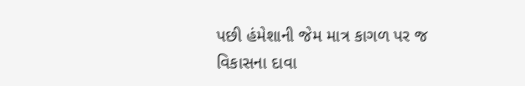પછી હંમેશાની જેમ માત્ર કાગળ પર જ વિકાસના દાવા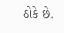ઠોકે છે.